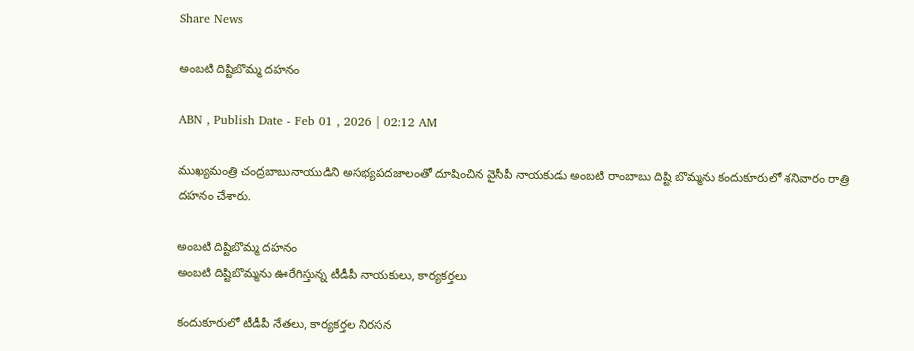Share News

అంబటి దిష్టిబొమ్మ దహనం

ABN , Publish Date - Feb 01 , 2026 | 02:12 AM

ముఖ్యమంత్రి చంద్రబాబునాయుడిని అసభ్యపదజాలంతో దూషించిన వైసీపీ నాయకుడు అంబటి రాంబాబు దిష్టి బొమ్మను కందుకూరులో శనివారం రాత్రి దహనం చేశారు.

అంబటి దిష్టిబొమ్మ దహనం
అంబటి దిష్టిబొమ్మను ఊరేగిస్తున్న టీడీపీ నాయకులు, కార్యకర్తలు

కందుకూరులో టీడీపీ నేతలు, కార్యకర్తల నిరసన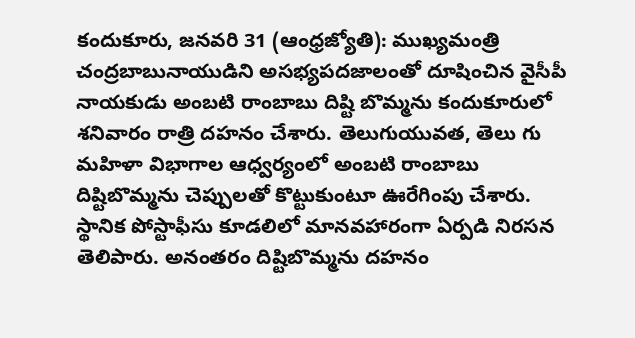కందుకూరు, జనవరి 31 (ఆంధ్రజ్యోతి): ముఖ్యమంత్రి చంద్రబాబునాయుడిని అసభ్యపదజాలంతో దూషించిన వైసీపీ నాయకుడు అంబటి రాంబాబు దిష్టి బొమ్మను కందుకూరులో శనివారం రాత్రి దహనం చేశారు. తెలుగుయువత, తెలు గు మహిళా విభాగాల ఆధ్వర్యంలో అంబటి రాంబాబు దిష్టిబొమ్మను చెప్పులతో కొట్టుకుంటూ ఊరేగింపు చేశారు. స్థానిక పోస్టాఫీసు కూడలిలో మానవహారంగా ఏర్పడి నిరసన తెలిపారు. అనంతరం దిష్టిబొమ్మను దహనం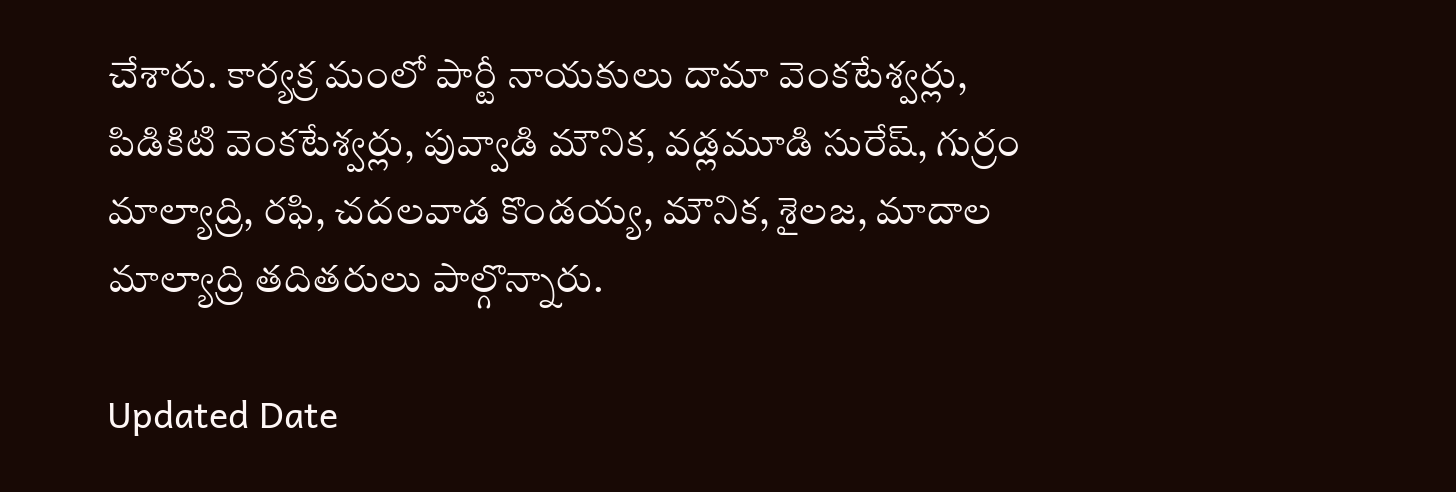చేశారు. కార్యక్ర మంలో పార్టీ నాయకులు దామా వెంకటేశ్వర్లు, పిడికిటి వెంకటేశ్వర్లు, పువ్వాడి మౌనిక, వడ్లమూడి సురేష్‌, గుర్రం మాల్యాద్రి, రఫి, చదలవాడ కొండయ్య, మౌనిక, శైలజ, మాదాల మాల్యాద్రి తదితరులు పాల్గొన్నారు.

Updated Date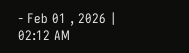- Feb 01 , 2026 | 02:12 AM